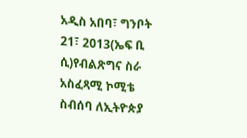አዲስ አበባ፣ ግንቦት 21፣ 2013(ኤፍ ቢ ሲ)የብልጽግና ስራ አስፈጻሚ ኮሚቴ ስብሰባ ለኢትዮጵያ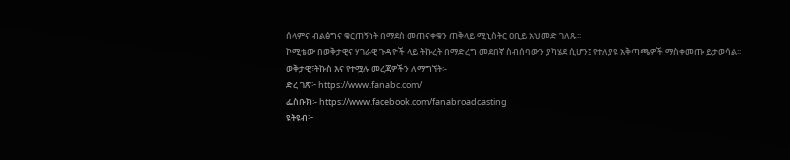ሰላምና ብልፅግና ቁርጠኝነት በማደስ መጠናቀቁን ጠቅላይ ሚኒስትር ዐቢይ አህመድ ገለጹ፡፡
ኮሚቴው በወቅታዊና ሃገራዊ ጉዳዮች ላይ ትኩረት በማድረግ መደበኛ ስብሰባውን ያካሄደ ሲሆን፤ የተለያዩ አቅጣጫዎች ማስቀመጡ ይታወሳል፡፡
ወቅታዊ፣ትኩስ እና የተሟሉ መረጃዎችን ለማግኘት፡-
ድረ ገጽ፦ https://www.fanabc.com/
ፌስቡክ፡- https://www.facebook.com/fanabroadcasting
ዩትዩብ፦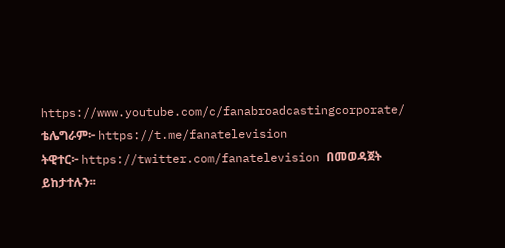https://www.youtube.com/c/fanabroadcastingcorporate/
ቴሌግራም፦ https://t.me/fanatelevision
ትዊተር፦ https://twitter.com/fanatelevision በመወዳጀት ይከታተሉን፡፡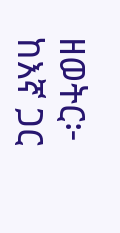ዘወትር፦ ከእኛ ጋር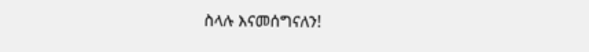ስላሉ እናመሰግናለን!